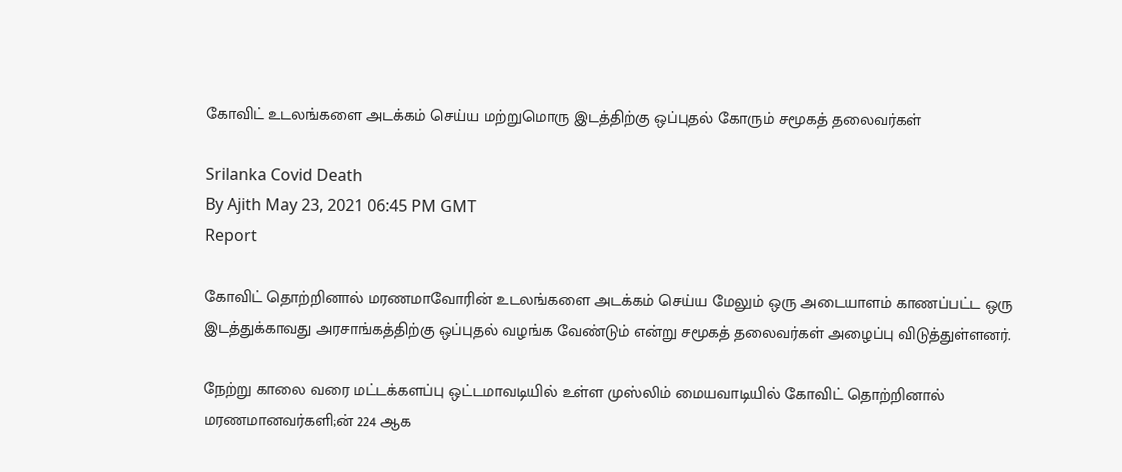கோவிட் உடலங்களை அடக்கம் செய்ய மற்றுமொரு இடத்திற்கு ஒப்புதல் கோரும் சமூகத் தலைவர்கள்

Srilanka Covid Death
By Ajith May 23, 2021 06:45 PM GMT
Report

கோவிட் தொற்றினால் மரணமாவோரின் உடலங்களை அடக்கம் செய்ய மேலும் ஒரு அடையாளம் காணப்பட்ட ஒரு இடத்துக்காவது அரசாங்கத்திற்கு ஒப்புதல் வழங்க வேண்டும் என்று சமூகத் தலைவர்கள் அழைப்பு விடுத்துள்ளனர்.

நேற்று காலை வரை மட்டக்களப்பு ஒட்டமாவடியில் உள்ள முஸ்லிம் மையவாடியில் கோவிட் தொற்றினால் மரணமானவர்களி;ன் 224 ஆக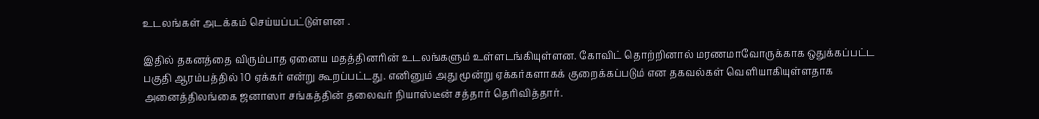உடலங்கள் அடக்கம் செய்யப்பட்டுள்ளன .

இதில் தகனத்தை விரும்பாத ஏனைய மதத்தினரின் உடலங்களும் உள்ளடங்கியுள்ளன. கோவிட் தொற்றினால் மரணமாவோருக்காக ஒதுக்கப்பட்ட பகுதி ஆரம்பத்தில் 10 ஏக்கர் என்று கூறப்பட்டது. எனினும் அது மூன்று ஏக்கர்களாகக் குறைக்கப்படும் என தகவல்கள் வெளியாகியுள்ளதாக அனைத்திலங்கை ஜனாஸா சங்கத்தின் தலைவர் நியாஸ்டீன் சத்தார் தெரிவித்தார்.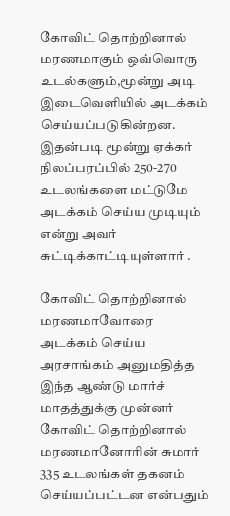கோவிட் தொற்றினால் மரணமாகும் ஒவ்வொரு உடல்களும்,மூன்று அடி இடைவெளியில் அடக்கம் செய்யப்படுகின்றன. இதன்படி மூன்று ஏக்கர் நிலப்பரப்பில் 250-270 உடலங்களை மட்டுமே அடக்கம் செய்ய முடியும் என்று அவர் சுட்டிக்காட்டியுள்ளார் .

கோவிட் தொற்றினால் மரணமாவோரை அடக்கம் செய்ய அரசாங்கம் அனுமதித்த இந்த ஆண்டு மார்ச் மாதத்துக்கு முன்னர் கோவிட் தொற்றினால் மரணமானோரின் சுமார் 335 உடலங்கள் தகனம் செய்யப்பட்டன என்பதும்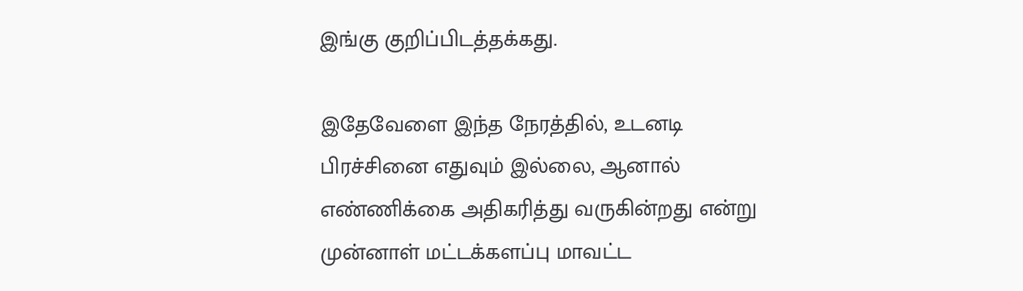இங்கு குறிப்பிடத்தக்கது.

இதேவேளை இந்த நேரத்தில், உடனடி பிரச்சினை எதுவும் இல்லை, ஆனால் எண்ணிக்கை அதிகரித்து வருகின்றது என்று முன்னாள் மட்டக்களப்பு மாவட்ட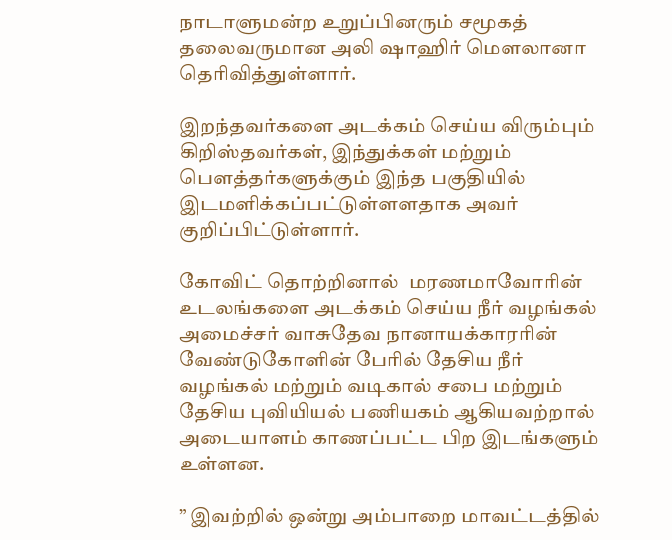நாடாளுமன்ற உறுப்பினரும் சமூகத் தலைவருமான அலி ஷாஹிர் மௌலானா தெரிவித்துள்ளார்.

இறந்தவர்களை அடக்கம் செய்ய விரும்பும் கிறிஸ்தவர்கள், இந்துக்கள் மற்றும் பௌத்தர்களுக்கும் இந்த பகுதியில் இடமளிக்கப்பட்டுள்ளளதாக அவர் குறிப்பிட்டுள்ளார்.

கோவிட் தொற்றினால்  மரணமாவோரின் உடலங்களை அடக்கம் செய்ய நீர் வழங்கல் அமைச்சர் வாசுதேவ நானாயக்காரரின் வேண்டுகோளின் பேரில் தேசிய நீர் வழங்கல் மற்றும் வடிகால் சபை மற்றும் தேசிய புவியியல் பணியகம் ஆகியவற்றால் அடையாளம் காணப்பட்ட பிற இடங்களும் உள்ளன.

” இவற்றில் ஒன்று அம்பாறை மாவட்டத்தில்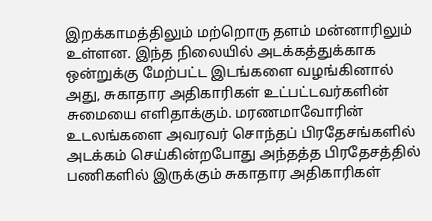இறக்காமத்திலும் மற்றொரு தளம் மன்னாரிலும் உள்ளன. இந்த நிலையில் அடக்கத்துக்காக ஒன்றுக்கு மேற்பட்ட இடங்களை வழங்கினால் அது, சுகாதார அதிகாரிகள் உட்பட்டவர்களின் சுமையை எளிதாக்கும். மரணமாவோரின் உடலங்களை அவரவர் சொந்தப் பிரதேசங்களில் அடக்கம் செய்கின்றபோது அந்தத்த பிரதேசத்தில் பணிகளில் இருக்கும் சுகாதார அதிகாரிகள்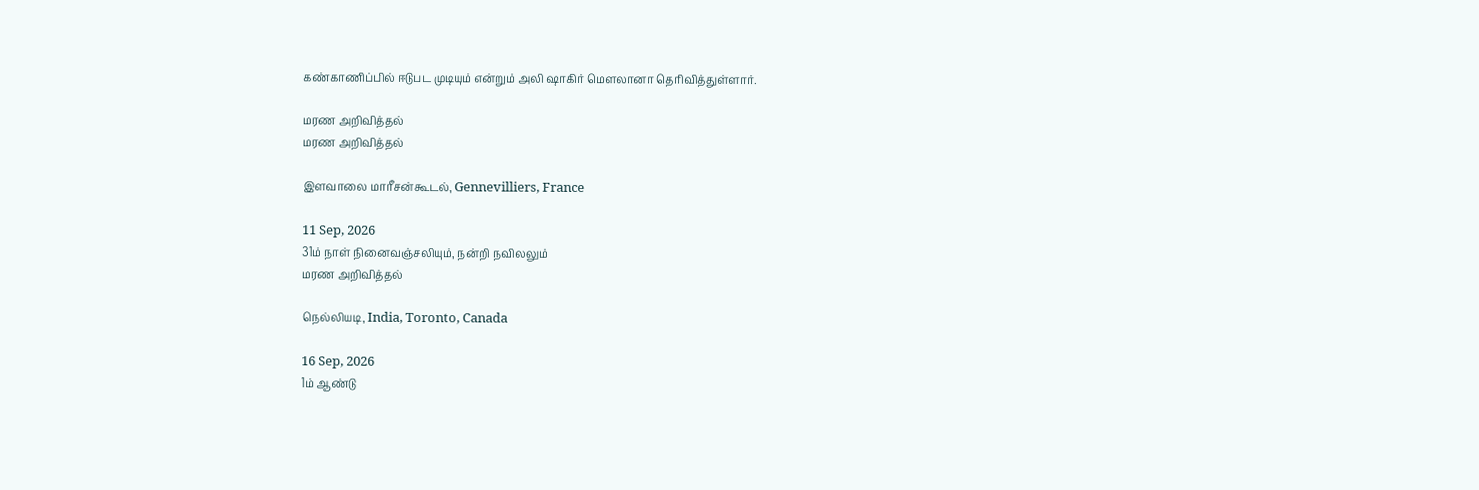கண்காணிப்பில் ஈடுபட முடியும் என்றும் அலி ஷாகிர் மௌலானா தெரிவித்துள்ளார்.

மரண அறிவித்தல்
மரண அறிவித்தல்

இளவாலை மாரீசன்கூடல், Gennevilliers, France

11 Sep, 2026
31ம் நாள் நினைவஞ்சலியும், நன்றி நவிலலும்
மரண அறிவித்தல்

நெல்லியடி, India, Toronto, Canada

16 Sep, 2026
1ம் ஆண்டு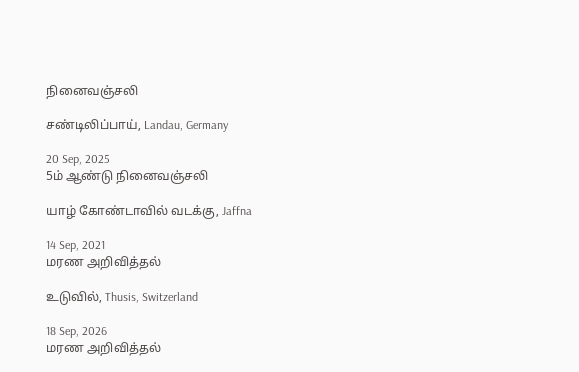நினைவஞ்சலி

சண்டிலிப்பாய், Landau, Germany

20 Sep, 2025
5ம் ஆண்டு நினைவஞ்சலி

யாழ் கோண்டாவில் வடக்கு, Jaffna

14 Sep, 2021
மரண அறிவித்தல்

உடுவில், Thusis, Switzerland

18 Sep, 2026
மரண அறிவித்தல்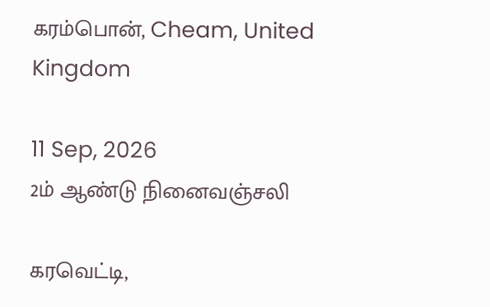கரம்பொன், Cheam, United Kingdom

11 Sep, 2026
2ம் ஆண்டு நினைவஞ்சலி

கரவெட்டி,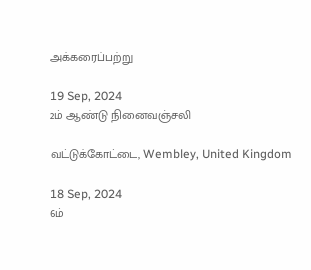அக்கரைப்பற்று

19 Sep, 2024
2ம் ஆண்டு நினைவஞ்சலி

வட்டுக்கோட்டை, Wembley, United Kingdom

18 Sep, 2024
6ம்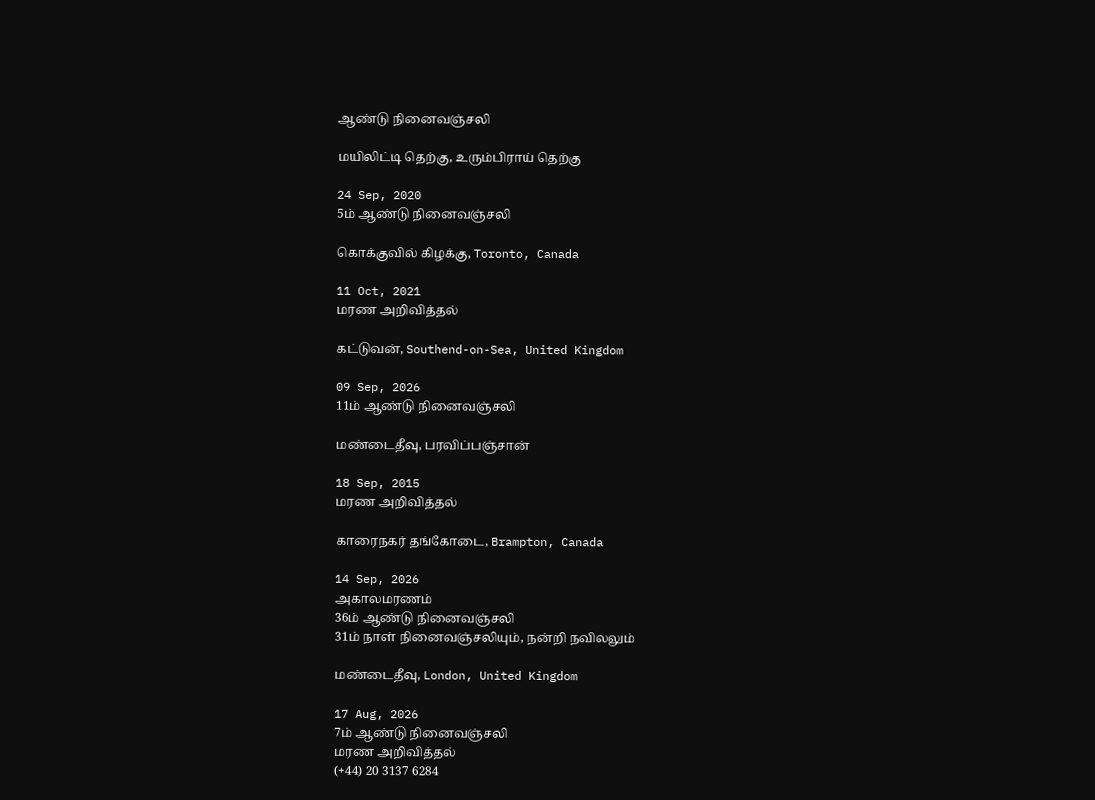ஆண்டு நினைவஞ்சலி

மயிலிட்டி தெற்கு, உரும்பிராய் தெற்கு

24 Sep, 2020
5ம் ஆண்டு நினைவஞ்சலி

கொக்குவில் கிழக்கு, Toronto, Canada

11 Oct, 2021
மரண அறிவித்தல்

கட்டுவன், Southend-on-Sea, United Kingdom

09 Sep, 2026
11ம் ஆண்டு நினைவஞ்சலி

மண்டைதீவு, பரவிப்பஞ்சான்

18 Sep, 2015
மரண அறிவித்தல்

காரைநகர் தங்கோடை, Brampton, Canada

14 Sep, 2026
அகாலமரணம்
36ம் ஆண்டு நினைவஞ்சலி
31ம் நாள் நினைவஞ்சலியும், நன்றி நவிலலும்

மண்டைதீவு, London, United Kingdom

17 Aug, 2026
7ம் ஆண்டு நினைவஞ்சலி
மரண அறிவித்தல்
(+44) 20 3137 6284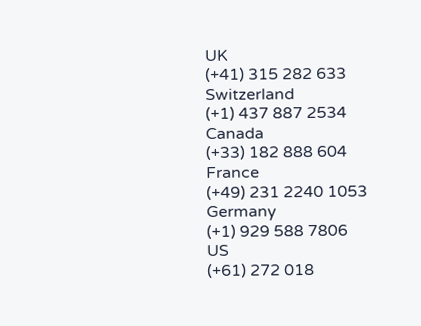UK
(+41) 315 282 633
Switzerland
(+1) 437 887 2534
Canada
(+33) 182 888 604
France
(+49) 231 2240 1053
Germany
(+1) 929 588 7806
US
(+61) 272 018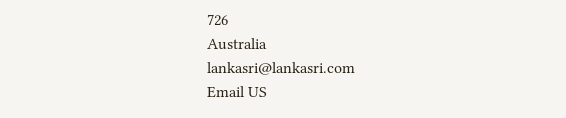726
Australia
lankasri@lankasri.com
Email US